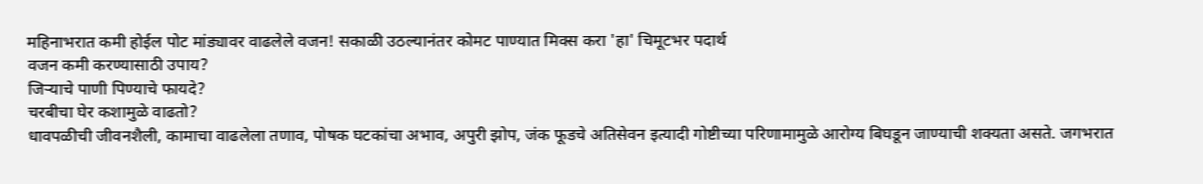महिनाभरात कमी होईल पोट मांड्यावर वाढलेले वजन! सकाळी उठल्यानंतर कोमट पाण्यात मिक्स करा 'हा' चिमूटभर पदार्थ
वजन कमी करण्यासाठी उपाय?
जिऱ्याचे पाणी पिण्याचे फायदे?
चरबीचा घेर कशामुळे वाढतो?
धावपळीची जीवनशैली, कामाचा वाढलेला तणाव, पोषक घटकांचा अभाव, अपुरी झोप, जंक फूडचे अतिसेवन इत्यादी गोष्टीच्या परिणामामुळे आरोग्य बिघडून जाण्याची शक्यता असते. जगभरात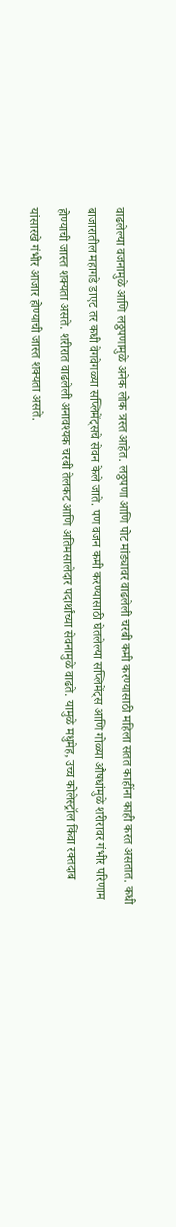वाढलेल्या वजनामुळे आणि लठ्ठपणामुळे अनेक लोक त्रस्त आहेत. लठ्ठपणा आणि पोट मांड्यावर वाढलेली चरबी कमी करण्यासाठी महिला सतत काहींना काही करत असतात. कधी बाजारातील महागडे डाएट तर कधी वेगवेगळ्या सप्लिमेंट्सचे सेवन केले जाते. पण वजन कमी करण्यासाठी घेतलेल्या सप्लिमेंट्स आणि गोळ्या औषधांमुळे शरीरावर गंभीर परिणाम होण्याची जास्त शक्यता असते. शरीरात वाढलेली अनावश्यक चरबी तेलकट आणि अतिमसालेदार पदार्थांच्या सेवनामुळे वाढते. यामुळे मधुमेह, उच्च कोलेस्ट्रॉल किंवा रक्तदाब यांसारखे गंभीर आजार होण्याची जास्त शक्यता असते.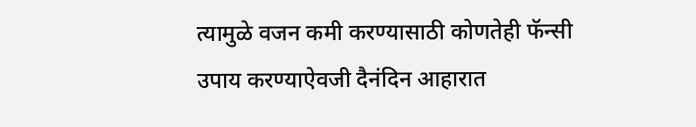त्यामुळे वजन कमी करण्यासाठी कोणतेही फॅन्सी उपाय करण्याऐवजी दैनंदिन आहारात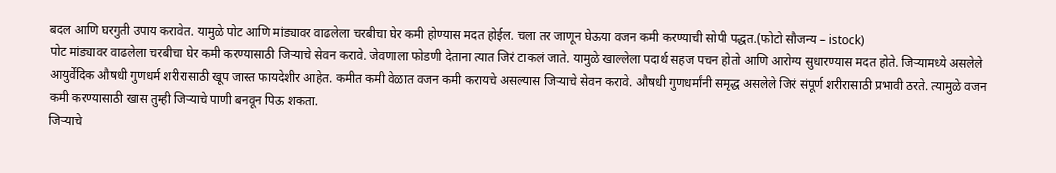बदल आणि घरगुती उपाय करावेत. यामुळे पोट आणि मांड्यावर वाढलेला चरबीचा घेर कमी होण्यास मदत होईल. चला तर जाणून घेऊया वजन कमी करण्याची सोपी पद्धत.(फोटो सौजन्य – istock)
पोट मांड्यावर वाढलेला चरबीचा घेर कमी करण्यासाठी जिऱ्याचे सेवन करावे. जेवणाला फोडणी देताना त्यात जिरं टाकलं जाते. यामुळे खाल्लेला पदार्थ सहज पचन होतो आणि आरोग्य सुधारण्यास मदत होते. जिऱ्यामध्ये असलेले आयुर्वेदिक औषधी गुणधर्म शरीरासाठी खूप जास्त फायदेशीर आहेत. कमीत कमी वेळात वजन कमी करायचे असल्यास जिऱ्याचे सेवन करावे. औषधी गुणधर्मांनी समृद्ध असलेले जिरं संपूर्ण शरीरासाठी प्रभावी ठरते. त्यामुळे वजन कमी करण्यासाठी खास तुम्ही जिऱ्याचे पाणी बनवून पिऊ शकता.
जिऱ्याचे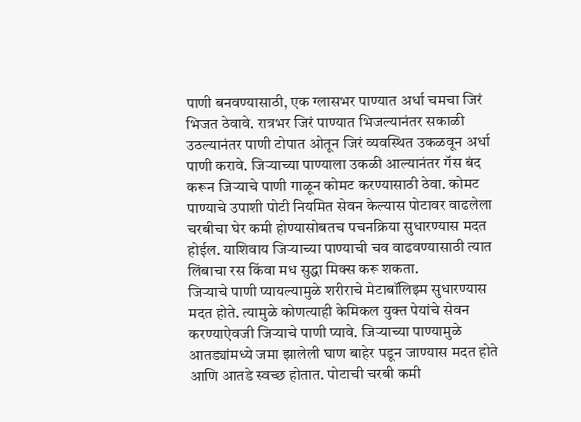पाणी बनवण्यासाठी, एक ग्लासभर पाण्यात अर्धा चमचा जिरं भिजत ठेवावे. रात्रभर जिरं पाण्यात भिजल्यानंतर सकाळी उठल्यानंतर पाणी टोपात ओतून जिरं व्यवस्थित उकळवून अर्धा पाणी करावे. जिऱ्याच्या पाण्याला उकळी आल्यानंतर गॅस बंद करून जिऱ्याचे पाणी गाळून कोमट करण्यासाठी ठेवा. कोमट पाण्याचे उपाशी पोटी नियमित सेवन केल्यास पोटावर वाढलेला चरबीचा घेर कमी होण्यासोबतच पचनक्रिया सुधारण्यास मदत होईल. याशिवाय जिऱ्याच्या पाण्याची चव वाढवण्यासाठी त्यात लिंबाचा रस किंवा मध सुद्धा मिक्स करू शकता.
जिऱ्याचे पाणी प्यायल्यामुळे शरीराचे मेटाबॉलिझ्म सुधारण्यास मदत होते. त्यामुळे कोणत्याही केमिकल युक्त पेयांचे सेवन करण्याऐवजी जिऱ्याचे पाणी प्यावे. जिऱ्याच्या पाण्यामुळे आतड्यांमध्ये जमा झालेली घाण बाहेर पडून जाण्यास मदत होते आणि आतडे स्वच्छ होतात. पोटाची चरबी कमी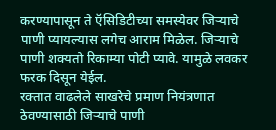करण्यापासून ते ऍसिडिटीच्या समस्येवर जिऱ्याचे पाणी प्यायल्यास लगेच आराम मिळेल. जिऱ्याचे पाणी शक्यतो रिकाम्या पोटी प्यावे. यामुळे लवकर फरक दिसून येईल.
रक्तात वाढलेले साखरेचे प्रमाण नियंत्रणात ठेवण्यासाठी जिऱ्याचे पाणी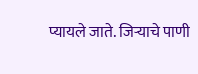प्यायले जाते. जिऱ्याचे पाणी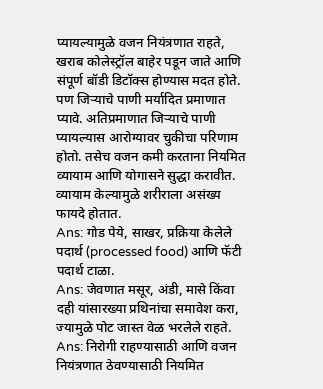प्यायल्यामुळे वजन नियंत्रणात राहते, खराब कोलेस्ट्रॉल बाहेर पडून जाते आणि संपूर्ण बॉडी डिटॉक्स होण्यास मदत होते. पण जिऱ्याचे पाणी मर्यादित प्रमाणात प्यावे. अतिप्रमाणात जिऱ्याचे पाणी प्यायल्यास आरोग्यावर चुकीचा परिणाम होतो. तसेच वजन कमी करताना नियमित व्यायाम आणि योगासने सुद्धा करावीत. व्यायाम केल्यामुळे शरीराला असंख्य फायदे होतात.
Ans: गोड पेये, साखर, प्रक्रिया केलेले पदार्थ (processed food) आणि फॅटी पदार्थ टाळा.
Ans: जेवणात मसूर, अंडी, मासे किंवा दही यांसारख्या प्रथिनांचा समावेश करा, ज्यामुळे पोट जास्त वेळ भरलेले राहते.
Ans: निरोगी राहण्यासाठी आणि वजन नियंत्रणात ठेवण्यासाठी नियमित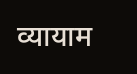व्यायाम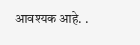आवश्यक आहे. .